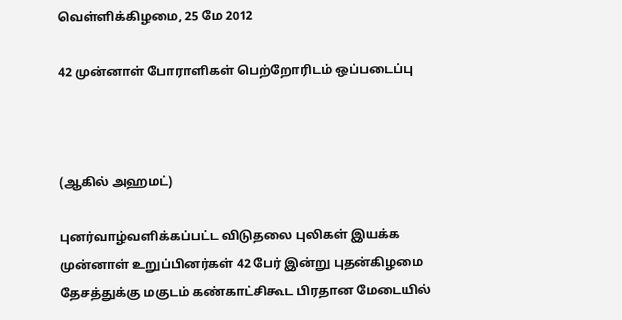வெள்ளிக்கிழமை, 25 மே 2012

42 முன்னாள் போராளிகள் பெற்றோரிடம் ஒப்படைப்பு



(ஆகில் அஹமட்)

புனர்வாழ்வளிக்கப்பட்ட விடுதலை புலிகள் இயக்க முன்னாள் உறுப்பினர்கள் 42 பேர் இன்று புதன்கிழமை   தேசத்துக்கு மகுடம் கண்காட்சிகூட பிரதான மேடையில்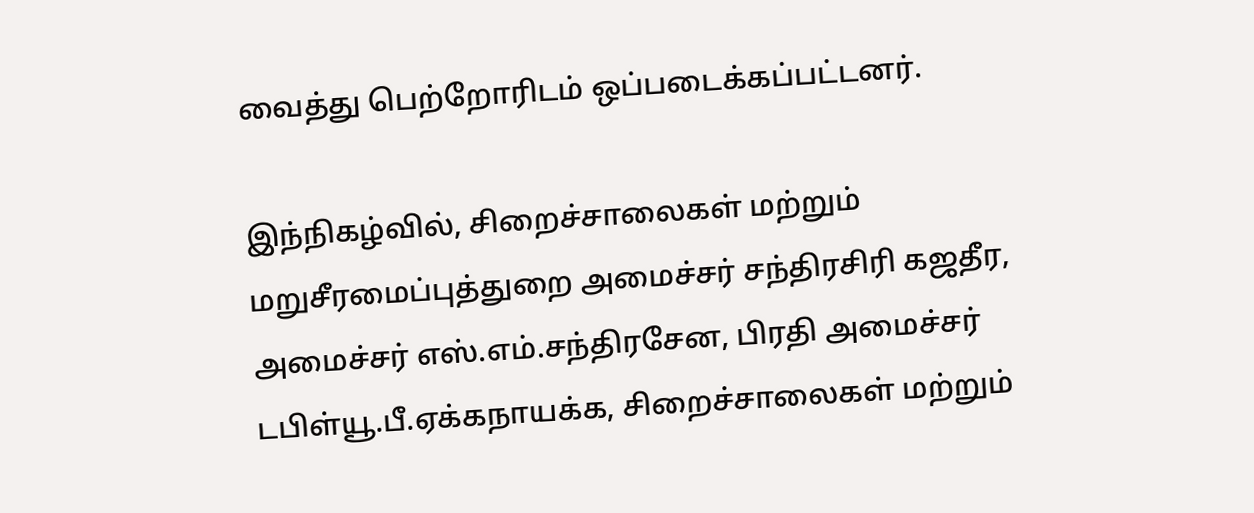வைத்து பெற்றோரிடம் ஒப்படைக்கப்பட்டனர்.

இந்நிகழ்வில், சிறைச்சாலைகள் மற்றும் மறுசீரமைப்புத்துறை அமைச்சர் சந்திரசிரி கஜதீர, அமைச்சர் எஸ்.எம்.சந்திரசேன, பிரதி அமைச்சர் டபிள்யூ.பீ.ஏக்கநாயக்க, சிறைச்சாலைகள் மற்றும்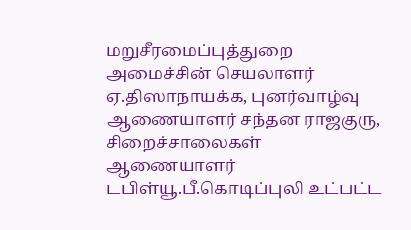மறுசீரமைப்புத்துறை அமைச்சின் செயலாளர் ஏ.திஸாநாயக்க, புனர்வாழ்வு ஆணையாளர் சந்தன ராஜகுரு, சிறைச்சாலைகள் ஆணையாளர் டபிள்யூ.பீ.கொடிப்புலி உட்பட்ட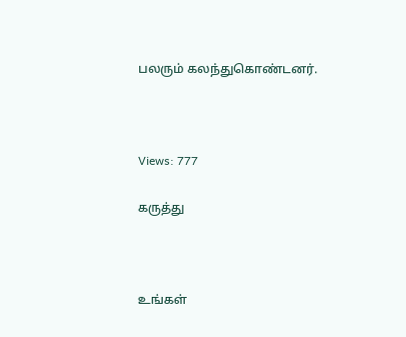பலரும் கலந்துகொண்டனர்.



Views: 777

கருத்து



உங்கள்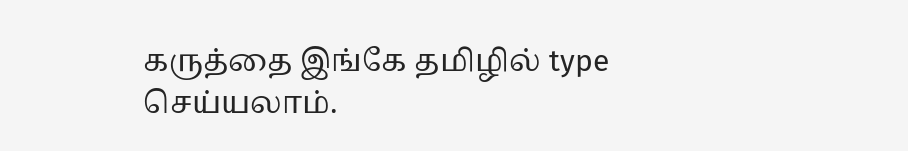கருத்தை இங்கே தமிழில் type செய்யலாம்.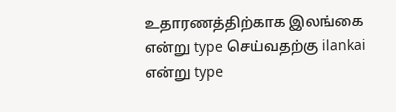உதாரணத்திற்காக இலங்கை என்று type செய்வதற்கு ilankai என்று type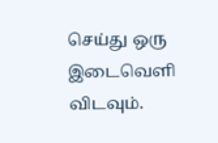செய்து ஒரு இடைவெளி விடவும்.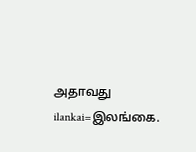அதாவது ilankai=இலங்கை.